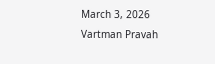March 3, 2026
Vartman Pravah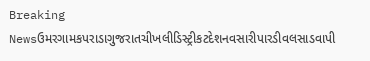Breaking Newsઉમરગામકપરાડાગુજરાતચીખલીડિસ્ટ્રીકટદેશનવસારીપારડીવલસાડવાપી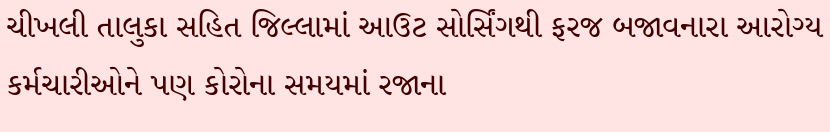ચીખલી તાલુકા સહિત જિલ્લામાં આઉટ સોર્સિંગથી ફરજ બજાવનારા આરોગ્‍ય કર્મચારીઓને પણ કોરોના સમયમાં રજાના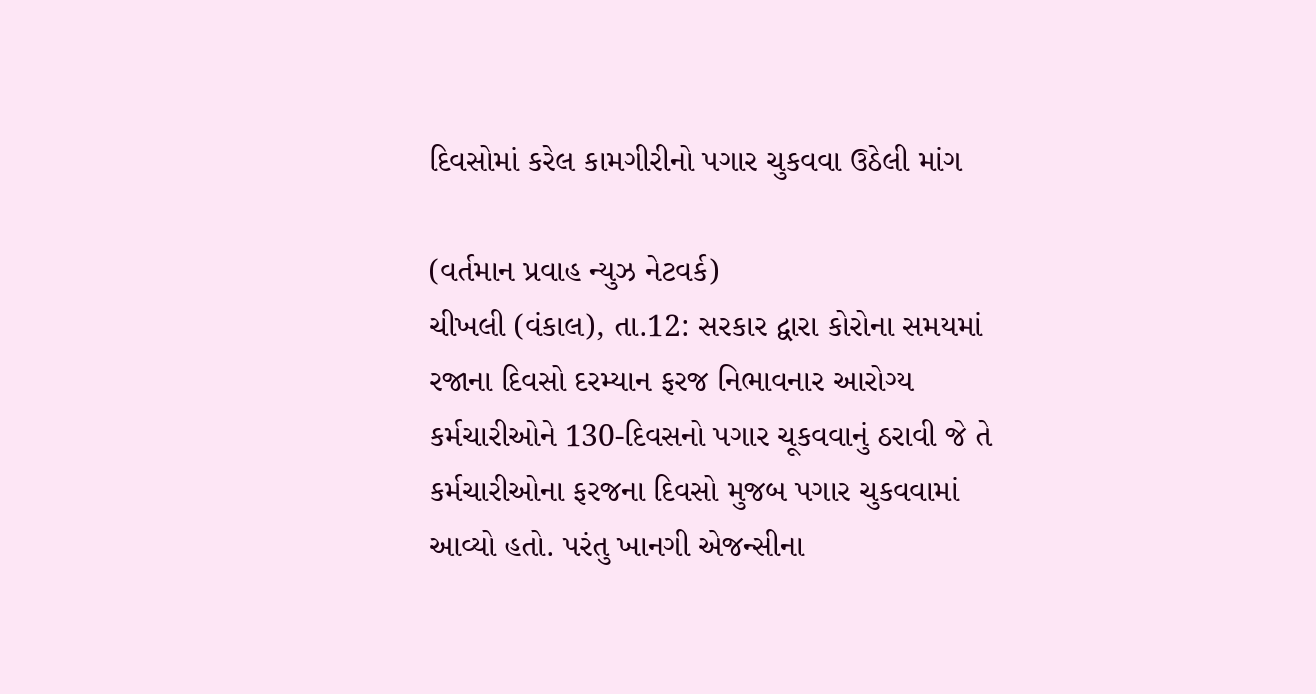દિવસોમાં કરેલ કામગીરીનો પગાર ચુકવવા ઉઠેલી માંગ

(વર્તમાન પ્રવાહ ન્‍યુઝ નેટવર્ક)
ચીખલી (વંકાલ), તા.12: સરકાર દ્વારા કોરોના સમયમાં રજાના દિવસો દરમ્‍યાન ફરજ નિભાવનાર આરોગ્‍ય કર્મચારીઓને 130-દિવસનો પગાર ચૂકવવાનું ઠરાવી જે તે કર્મચારીઓના ફરજના દિવસો મુજબ પગાર ચુકવવામાં આવ્‍યો હતો. પરંતુ ખાનગી એજન્‍સીના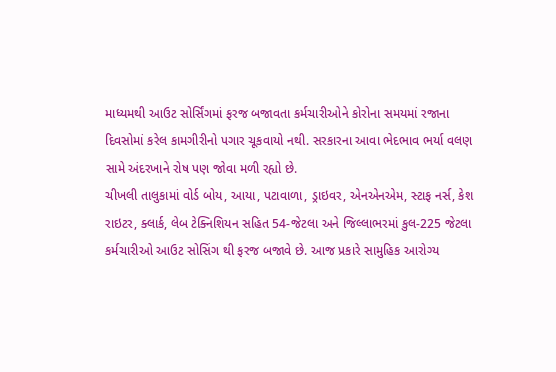માધ્‍યમથી આઉટ સોર્સિંગમાં ફરજ બજાવતા કર્મચારીઓને કોરોના સમયમાં રજાના દિવસોમાં કરેલ કામગીરીનો પગાર ચૂકવાયો નથી. સરકારના આવા ભેદભાવ ભર્યા વલણ સામે અંદરખાને રોષ પણ જોવા મળી રહ્યો છે.
ચીખલી તાલુકામાં વોર્ડ બોય, આયા, પટાવાળા, ડ્રાઇવર, એનએનએમ, સ્‍ટાફ નર્સ, કેશ રાઇટર, ક્‍લાર્ક, લેબ ટેક્‍નિશિયન સહિત 54-જેટલા અને જિલ્લાભરમાં કુલ-225 જેટલા કર્મચારીઓ આઉટ સોસિંગ થી ફરજ બજાવે છે. આજ પ્રકારે સામુહિક આરોગ્‍ય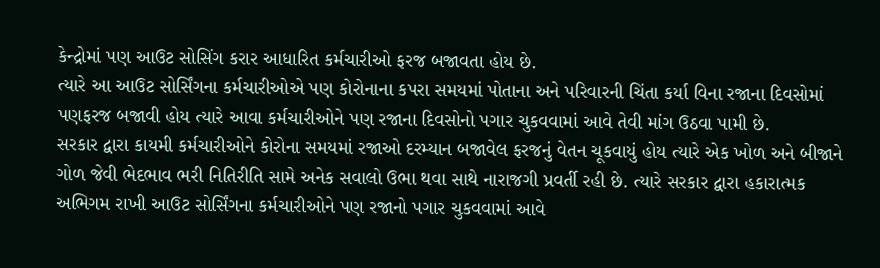કેન્‍દ્રોમાં પણ આઉટ સોસિંગ કરાર આધારિત કર્મચારીઓ ફરજ બજાવતા હોય છે.
ત્‍યારે આ આઉટ સોર્સિંગના કર્મચારીઓએ પણ કોરોનાના કપરા સમયમાં પોતાના અને પરિવારની ચિંતા કર્યા વિના રજાના દિવસોમાં પણફરજ બજાવી હોય ત્‍યારે આવા કર્મચારીઓને પણ રજાના દિવસોનો પગાર ચુકવવામાં આવે તેવી માંગ ઉઠવા પામી છે.
સરકાર દ્વારા કાયમી કર્મચારીઓને કોરોના સમયમાં રજાઓ દરમ્‍યાન બજાવેલ ફરજનું વેતન ચૂકવાયું હોય ત્‍યારે એક ખોળ અને બીજાને ગોળ જેવી ભેદભાવ ભરી નિતિરીતિ સામે અનેક સવાલો ઉભા થવા સાથે નારાજગી પ્રવર્તી રહી છે. ત્‍યારે સરકાર દ્વારા હકારાત્‍મક અભિગમ રાખી આઉટ સોર્સિંગના કર્મચારીઓને પણ રજાનો પગાર ચુકવવામાં આવે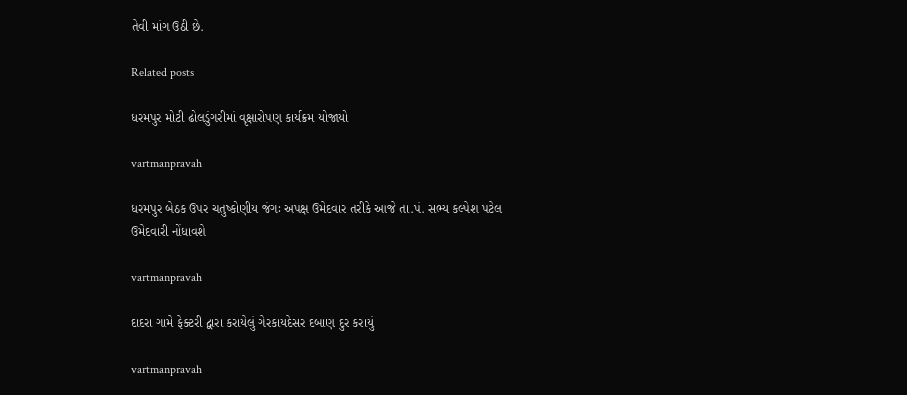તેવી માંગ ઉઠી છે.

Related posts

ધરમપુર મોટી ઢોલડુંગરીમાં વૃક્ષારોપણ કાર્યક્રમ યોજાયો

vartmanpravah

ધરમપુર બેઠક ઉપર ચતુષ્કોણીય જંગઃ અપક્ષ ઉમેદવાર તરીકે આજે તા.પં. સભ્ય કલ્પેશ પટેલ ઉમેદવારી નોંધાવશે

vartmanpravah

દાદરા ગામે ફેક્‍ટરી દ્વારા કરાયેલું ગેરકાયદેસર દબાણ દુર કરાયું

vartmanpravah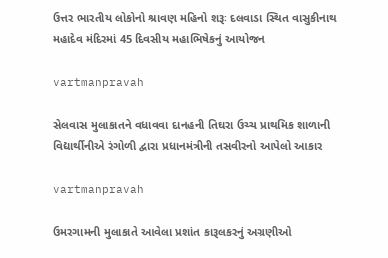ઉત્તર ભારતીય લોકોનો શ્રાવણ મહિનો શરૂઃ દલવાડા સ્‍થિત વાસુકીનાથ મહાદેવ મંદિરમાં 45 દિવસીય મહાભિષેકનું આયોજન

vartmanpravah

સેલવાસ મુલાકાતને વધાવવા દાનહની તિઘરા ઉચ્‍ચ પ્રાથમિક શાળાની વિદ્યાર્થીનીએ રંગોળી દ્વારા પ્રધાનમંત્રીની તસવીરનો આપેલો આકાર

vartmanpravah

ઉમરગામની મુલાકાતે આવેલા પ્રશાંત કારૂલકરનું અગ્રણીઓ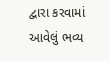દ્વારા કરવામાં આવેલું ભવ્‍ય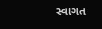સ્‍વાગત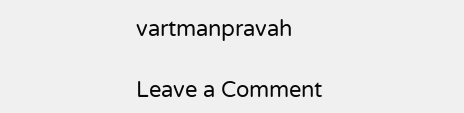vartmanpravah

Leave a Comment